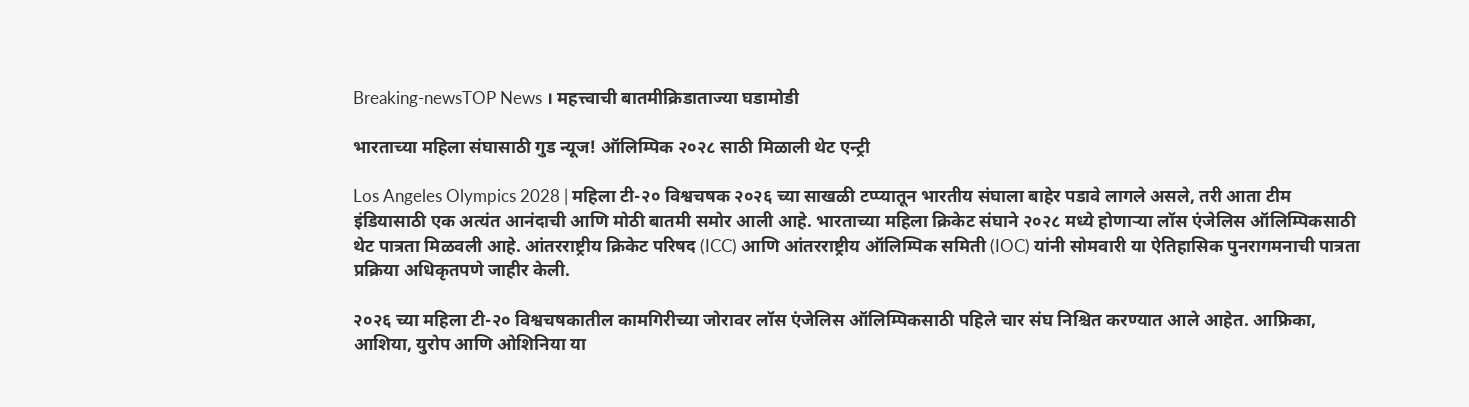Breaking-newsTOP News । महत्त्वाची बातमीक्रिडाताज्या घडामोडी

भारताच्या महिला संघासाठी गुड न्यूज! ऑलिम्पिक २०२८ साठी मिळाली थेट एन्ट्री

Los Angeles Olympics 2028 | महिला टी-२० विश्वचषक २०२६ च्या साखळी टप्प्यातून भारतीय संघाला बाहेर पडावे लागले असले, तरी आता टीम इंडियासाठी एक अत्यंत आनंदाची आणि मोठी बातमी समोर आली आहे. भारताच्या महिला क्रिकेट संघाने २०२८ मध्ये होणाऱ्या लॉस एंजेलिस ऑलिम्पिकसाठी थेट पात्रता मिळवली आहे. आंतरराष्ट्रीय क्रिकेट परिषद (ICC) आणि आंतरराष्ट्रीय ऑलिम्पिक समिती (IOC) यांनी सोमवारी या ऐतिहासिक पुनरागमनाची पात्रता प्रक्रिया अधिकृतपणे जाहीर केली.

२०२६ च्या महिला टी-२० विश्वचषकातील कामगिरीच्या जोरावर लॉस एंजेलिस ऑलिम्पिकसाठी पहिले चार संघ निश्चित करण्यात आले आहेत. आफ्रिका, आशिया, युरोप आणि ओशिनिया या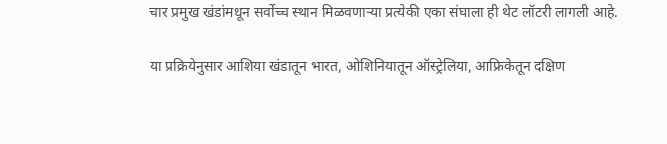चार प्रमुख खंडांमधून सर्वोच्च स्थान मिळवणाऱ्या प्रत्येकी एका संघाला ही थेट लॉटरी लागली आहे.

या प्रक्रियेनुसार आशिया खंडातून भारत, ओशिनियातून ऑस्ट्रेलिया, आफ्रिकेतून दक्षिण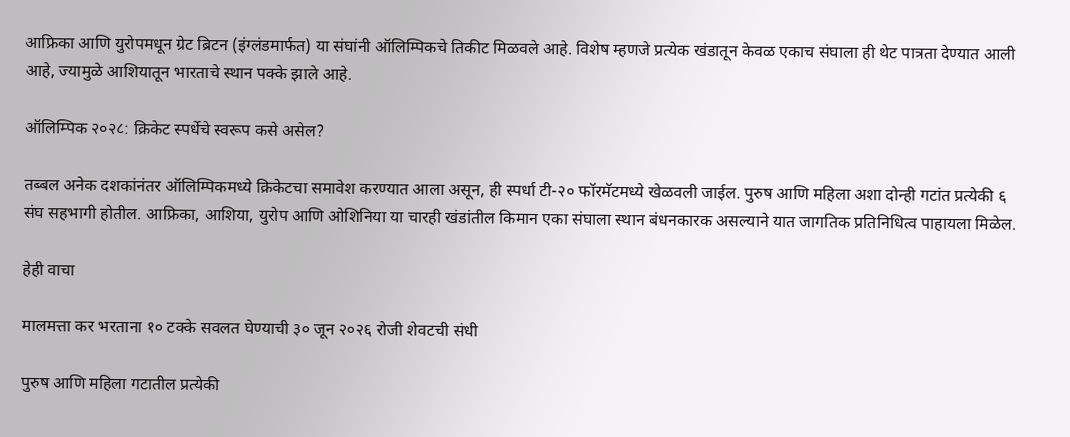आफ्रिका आणि युरोपमधून ग्रेट ब्रिटन (इंग्लंडमार्फत) या संघांनी ऑलिम्पिकचे तिकीट मिळवले आहे. विशेष म्हणजे प्रत्येक खंडातून केवळ एकाच संघाला ही थेट पात्रता देण्यात आली आहे, ज्यामुळे आशियातून भारताचे स्थान पक्के झाले आहे.

ऑलिम्पिक २०२८: क्रिकेट स्पर्धेचे स्वरूप कसे असेल?

तब्बल अनेक दशकांनंतर ऑलिम्पिकमध्ये क्रिकेटचा समावेश करण्यात आला असून, ही स्पर्धा टी-२० फॉरमॅटमध्ये खेळवली जाईल. पुरुष आणि महिला अशा दोन्ही गटांत प्रत्येकी ६ संघ सहभागी होतील. आफ्रिका, आशिया, युरोप आणि ओशिनिया या चारही खंडांतील किमान एका संघाला स्थान बंधनकारक असल्याने यात जागतिक प्रतिनिधित्व पाहायला मिळेल.

हेही वाचा

मालमत्ता कर भरताना १० टक्के सवलत घेण्याची ३० जून २०२६ रोजी शेवटची संधी

पुरुष आणि महिला गटातील प्रत्येकी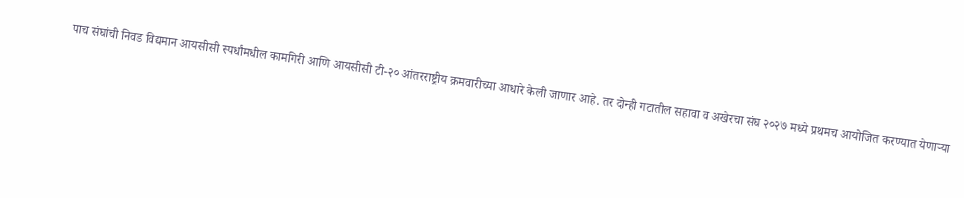पाच संघांची निवड विद्यमान आयसीसी स्पर्धांमधील कामगिरी आणि आयसीसी टी-२० आंतरराष्ट्रीय क्रमवारीच्या आधारे केली जाणार आहे. तर दोन्ही गटातील सहावा व अखेरचा संघ २०२७ मध्ये प्रथमच आयोजित करण्यात येणाऱ्या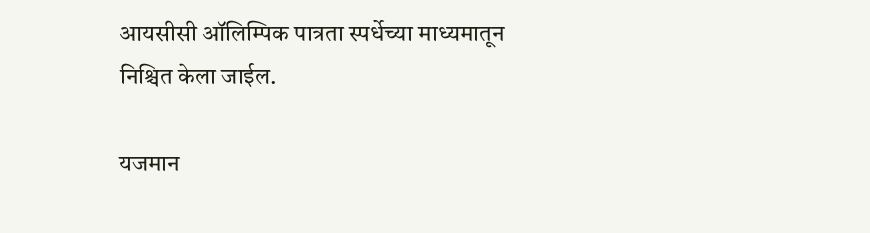आयसीसी ऑलिम्पिक पात्रता स्पर्धेच्या माध्यमातून निश्चित केला जाईल.

यजमान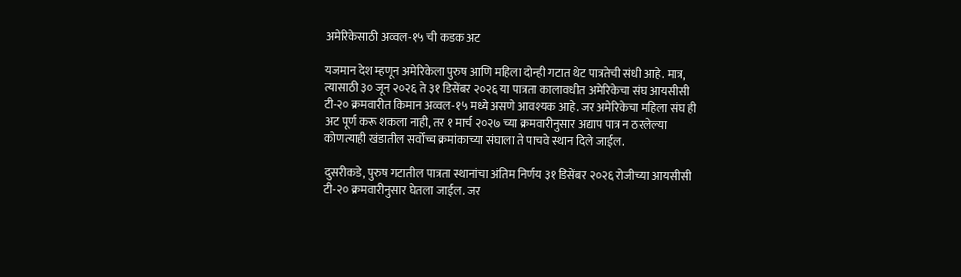अमेरिकेसाठी अव्वल-१५ ची कडक अट

यजमान देश म्हणून अमेरिकेला पुरुष आणि महिला दोन्ही गटात थेट पात्रतेची संधी आहे. मात्र, त्यासाठी ३० जून २०२६ ते ३१ डिसेंबर २०२६ या पात्रता कालावधीत अमेरिकेचा संघ आयसीसी टी-२० क्रमवारीत किमान अव्वल-१५ मध्ये असणे आवश्यक आहे. जर अमेरिकेचा महिला संघ ही अट पूर्ण करू शकला नाही, तर १ मार्च २०२७ च्या क्रमवारीनुसार अद्याप पात्र न ठरलेल्या कोणत्याही खंडातील सर्वोच्च क्रमांकाच्या संघाला ते पाचवे स्थान दिले जाईल.

दुसरीकडे, पुरुष गटातील पात्रता स्थानांचा अंतिम निर्णय ३१ डिसेंबर २०२६ रोजीच्या आयसीसी टी-२० क्रमवारीनुसार घेतला जाईल. जर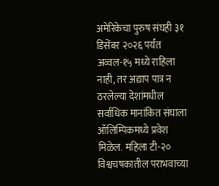अमेरिकेचा पुरुष संघही ३१ डिसेंबर २०२६ पर्यंत अव्वल-१५ मध्ये राहिला नाही, तर अद्याप पात्र न ठरलेल्या देशांमधील सर्वाधिक मानांकित संघाला ऑलिम्पिकमध्ये प्रवेश मिळेल. महिला टी-२० विश्वचषकातील पराभवाच्या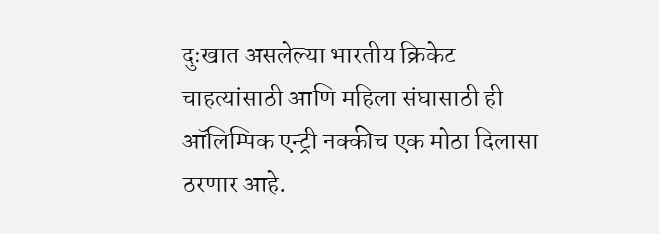दुःखात असलेल्या भारतीय क्रिकेट चाहत्यांसाठी आणि महिला संघासाठी ही ऑलिम्पिक एन्ट्री नक्कीच एक मोठा दिलासा ठरणार आहे.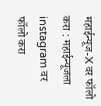महाईन्यूज-X वर फॉलो करा : महाईन्यूजला instagram वर फॉलो करा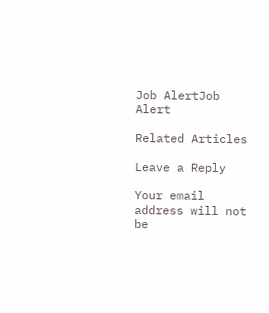Job AlertJob Alert

Related Articles

Leave a Reply

Your email address will not be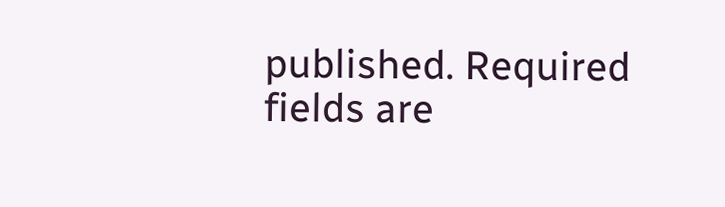published. Required fields are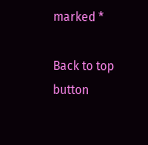marked *

Back to top button